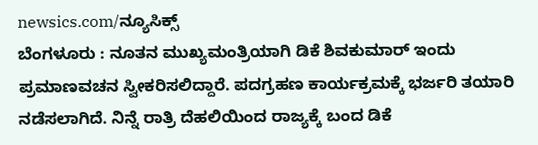newsics.com/ನ್ಯೂಸಿಕ್ಸ್
ಬೆಂಗಳೂರು : ನೂತನ ಮುಖ್ಯಮಂತ್ರಿಯಾಗಿ ಡಿಕೆ ಶಿವಕುಮಾರ್ ಇಂದು ಪ್ರಮಾಣವಚನ ಸ್ವೀಕರಿಸಲಿದ್ದಾರೆ. ಪದಗ್ರಹಣ ಕಾರ್ಯಕ್ರಮಕ್ಕೆ ಭರ್ಜರಿ ತಯಾರಿ ನಡೆಸಲಾಗಿದೆ. ನಿನ್ನೆ ರಾತ್ರಿ ದೆಹಲಿಯಿಂದ ರಾಜ್ಯಕ್ಕೆ ಬಂದ ಡಿಕೆ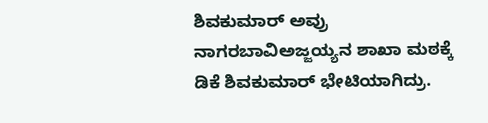ಶಿವಕುಮಾರ್ ಅವ್ರು ನಾಗರಬಾವಿಅಜ್ಜಯ್ಯನ ಶಾಖಾ ಮಠಕ್ಕೆ ಡಿಕೆ ಶಿವಕುಮಾರ್ ಭೇಟಿಯಾಗಿದ್ರು.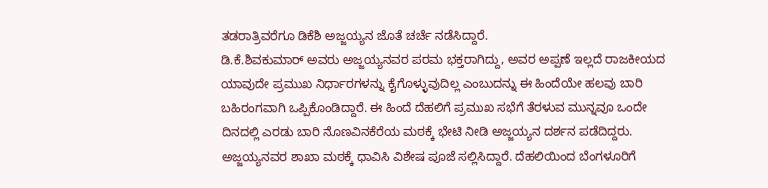ತಡರಾತ್ರಿವರೆಗೂ ಡಿಕೆಶಿ ಅಜ್ಜಯ್ಯನ ಜೊತೆ ಚರ್ಚೆ ನಡೆಸಿದ್ದಾರೆ.
ಡಿ.ಕೆ.ಶಿವಕುಮಾರ್ ಅವರು ಅಜ್ಜಯ್ಯನವರ ಪರಮ ಭಕ್ತರಾಗಿದ್ದು, ಅವರ ಅಪ್ಪಣೆ ಇಲ್ಲದೆ ರಾಜಕೀಯದ ಯಾವುದೇ ಪ್ರಮುಖ ನಿರ್ಧಾರಗಳನ್ನು ಕೈಗೊಳ್ಳುವುದಿಲ್ಲ ಎಂಬುದನ್ನು ಈ ಹಿಂದೆಯೇ ಹಲವು ಬಾರಿ ಬಹಿರಂಗವಾಗಿ ಒಪ್ಪಿಕೊಂಡಿದ್ದಾರೆ. ಈ ಹಿಂದೆ ದೆಹಲಿಗೆ ಪ್ರಮುಖ ಸಭೆಗೆ ತೆರಳುವ ಮುನ್ನವೂ ಒಂದೇ ದಿನದಲ್ಲಿ ಎರಡು ಬಾರಿ ನೊಣವಿನಕೆರೆಯ ಮಠಕ್ಕೆ ಭೇಟಿ ನೀಡಿ ಅಜ್ಜಯ್ಯನ ದರ್ಶನ ಪಡೆದಿದ್ದರು.
ಅಜ್ಜಯ್ಯನವರ ಶಾಖಾ ಮಠಕ್ಕೆ ಧಾವಿಸಿ ವಿಶೇಷ ಪೂಜೆ ಸಲ್ಲಿಸಿದ್ದಾರೆ. ದೆಹಲಿಯಿಂದ ಬೆಂಗಳೂರಿಗೆ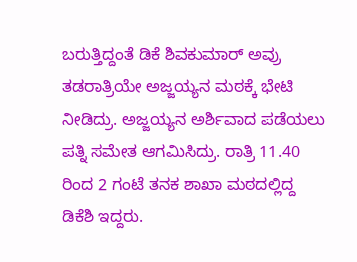ಬರುತ್ತಿದ್ದಂತೆ ಡಿಕೆ ಶಿವಕುಮಾರ್ ಅವ್ರು ತಡರಾತ್ರಿಯೇ ಅಜ್ಜಯ್ಯನ ಮಠಕ್ಕೆ ಭೇಟಿ ನೀಡಿದ್ರು. ಅಜ್ಜಯ್ಯನ ಅರ್ಶಿವಾದ ಪಡೆಯಲು ಪತ್ನಿ ಸಮೇತ ಆಗಮಿಸಿದ್ರು. ರಾತ್ರಿ 11.40 ರಿಂದ 2 ಗಂಟೆ ತನಕ ಶಾಖಾ ಮಠದಲ್ಲಿದ್ದ ಡಿಕೆಶಿ ಇದ್ದರು.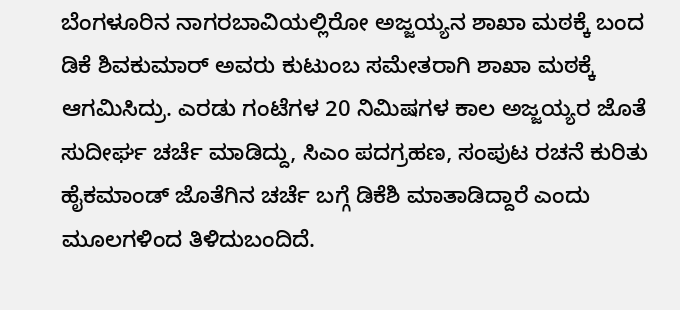ಬೆಂಗಳೂರಿನ ನಾಗರಬಾವಿಯಲ್ಲಿರೋ ಅಜ್ಜಯ್ಯನ ಶಾಖಾ ಮಠಕ್ಕೆ ಬಂದ ಡಿಕೆ ಶಿವಕುಮಾರ್ ಅವರು ಕುಟುಂಬ ಸಮೇತರಾಗಿ ಶಾಖಾ ಮಠಕ್ಕೆ ಆಗಮಿಸಿದ್ರು. ಎರಡು ಗಂಟೆಗಳ 20 ನಿಮಿಷಗಳ ಕಾಲ ಅಜ್ಜಯ್ಯರ ಜೊತೆ ಸುದೀರ್ಘ ಚರ್ಚೆ ಮಾಡಿದ್ದು, ಸಿಎಂ ಪದಗ್ರಹಣ, ಸಂಪುಟ ರಚನೆ ಕುರಿತು ಹೈಕಮಾಂಡ್ ಜೊತೆಗಿನ ಚರ್ಚೆ ಬಗ್ಗೆ ಡಿಕೆಶಿ ಮಾತಾಡಿದ್ದಾರೆ ಎಂದು ಮೂಲಗಳಿಂದ ತಿಳಿದುಬಂದಿದೆ.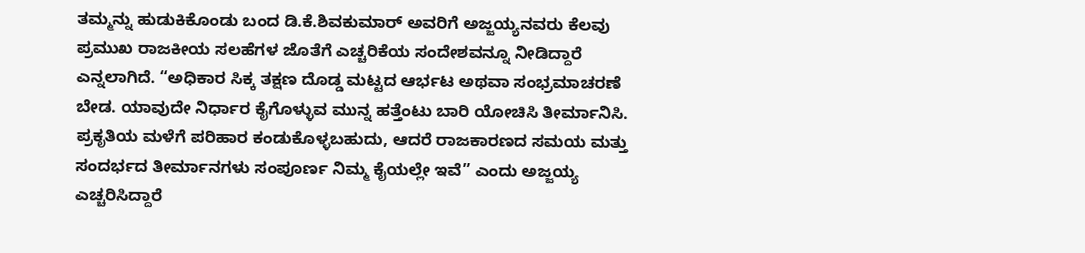ತಮ್ಮನ್ನು ಹುಡುಕಿಕೊಂಡು ಬಂದ ಡಿ.ಕೆ.ಶಿವಕುಮಾರ್ ಅವರಿಗೆ ಅಜ್ಜಯ್ಯನವರು ಕೆಲವು ಪ್ರಮುಖ ರಾಜಕೀಯ ಸಲಹೆಗಳ ಜೊತೆಗೆ ಎಚ್ಚರಿಕೆಯ ಸಂದೇಶವನ್ನೂ ನೀಡಿದ್ದಾರೆ ಎನ್ನಲಾಗಿದೆ. “ಅಧಿಕಾರ ಸಿಕ್ಕ ತಕ್ಷಣ ದೊಡ್ಡ ಮಟ್ಟದ ಆರ್ಭಟ ಅಥವಾ ಸಂಭ್ರಮಾಚರಣೆ ಬೇಡ. ಯಾವುದೇ ನಿರ್ಧಾರ ಕೈಗೊಳ್ಳುವ ಮುನ್ನ ಹತ್ತೆಂಟು ಬಾರಿ ಯೋಚಿಸಿ ತೀರ್ಮಾನಿಸಿ. ಪ್ರಕೃತಿಯ ಮಳೆಗೆ ಪರಿಹಾರ ಕಂಡುಕೊಳ್ಳಬಹುದು, ಆದರೆ ರಾಜಕಾರಣದ ಸಮಯ ಮತ್ತು ಸಂದರ್ಭದ ತೀರ್ಮಾನಗಳು ಸಂಪೂರ್ಣ ನಿಮ್ಮ ಕೈಯಲ್ಲೇ ಇವೆ” ಎಂದು ಅಜ್ಜಯ್ಯ ಎಚ್ಚರಿಸಿದ್ದಾರೆ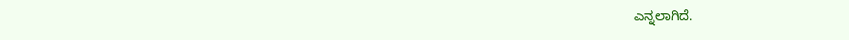ಎನ್ನಲಾಗಿದೆ.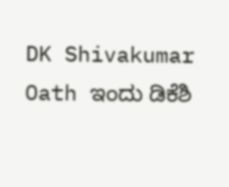DK Shivakumar Oath ಇಂದು ಡಿಕೆಶಿ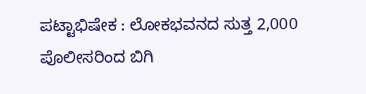ಪಟ್ಟಾಭಿಷೇಕ : ಲೋಕಭವನದ ಸುತ್ತ 2,000 ಪೊಲೀಸರಿಂದ ಬಿಗಿ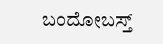ಬಂದೋಬಸ್ತ್